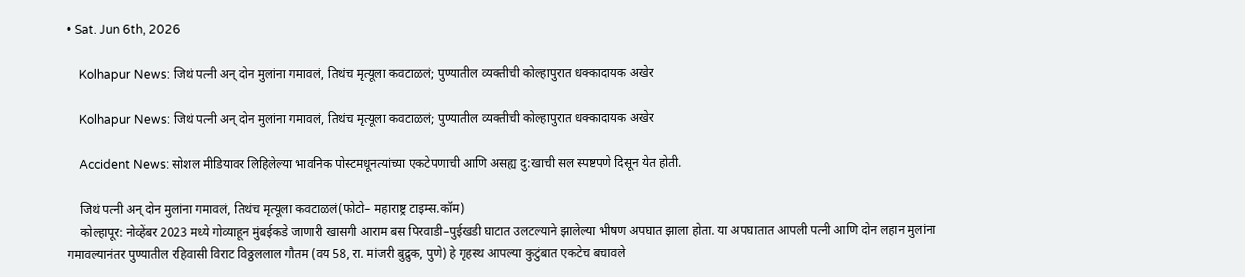• Sat. Jun 6th, 2026

    Kolhapur News: जिथं पत्नी अन् दोन मुलांना गमावलं, तिथंच मृत्यूला कवटाळलं; पुण्यातील व्यक्तीची कोल्हापुरात धक्कादायक अखेर

    Kolhapur News: जिथं पत्नी अन् दोन मुलांना गमावलं, तिथंच मृत्यूला कवटाळलं; पुण्यातील व्यक्तीची कोल्हापुरात धक्कादायक अखेर

    Accident News: सोशल मीडियावर लिहिलेल्या भावनिक पोस्टमधूनत्यांच्या एकटेपणाची आणि असह्य दु:खाची सल स्पष्टपणे दिसून येत होती.

    जिथं पत्नी अन् दोन मुलांना गमावलं, तिथंच मृत्यूला कवटाळलं(फोटो– महाराष्ट्र टाइम्स.कॉम)
    कोल्हापूर: नोव्हेंबर 2023 मध्ये गोव्याहून मुंबईकडे जाणारी खासगी आराम बस पिरवाडी–पुईखडी घाटात उलटल्याने झालेल्या भीषण अपघात झाला होता. या अपघातात आपली पत्नी आणि दोन लहान मुलांना गमावल्यानंतर पुण्यातील रहिवासी विराट विठ्ठललाल गौतम (वय 58, रा. मांजरी बुद्रुक, पुणे) हे गृहस्थ आपल्या कुटुंबात एकटेच बचावले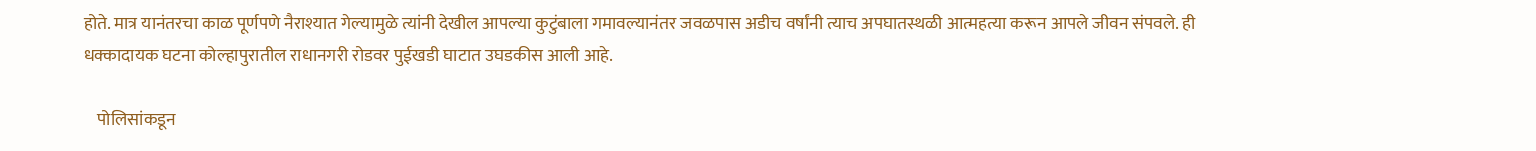होते. मात्र यानंतरचा काळ पूर्णपणे नैराश्यात गेल्यामुळे त्यांनी देखील आपल्या कुटुंबाला गमावल्यानंतर जवळपास अडीच वर्षांनी त्याच अपघातस्थळी आत्महत्या करून आपले जीवन संपवले. ही धक्कादायक घटना कोल्हापुरातील राधानगरी रोडवर पुईखडी घाटात उघडकीस आली आहे.

    पोलिसांकडून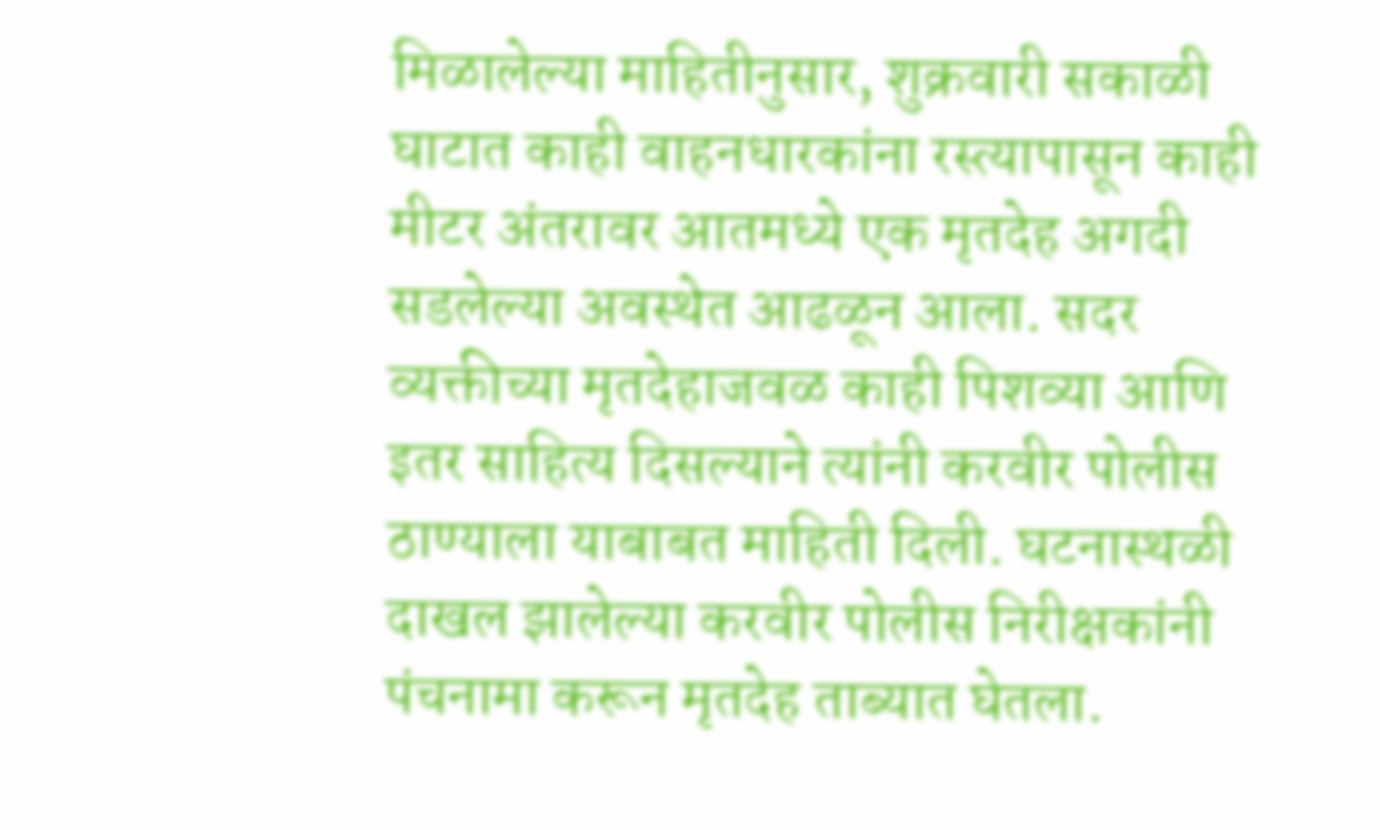मिळालेल्या माहितीनुसार, शुक्रवारी सकाळी घाटात काही वाहनधारकांना रस्त्यापासून काही मीटर अंतरावर आतमध्ये एक मृतदेह अगदी सडलेल्या अवस्थेत आढळून आला. सदर व्यक्तीच्या मृतदेहाजवळ काही पिशव्या आणि इतर साहित्य दिसल्याने त्यांनी करवीर पोलीस ठाण्याला याबाबत माहिती दिली. घटनास्थळी दाखल झालेल्या करवीर पोलीस निरीक्षकांनी पंचनामा करून मृतदेह ताब्यात घेतला.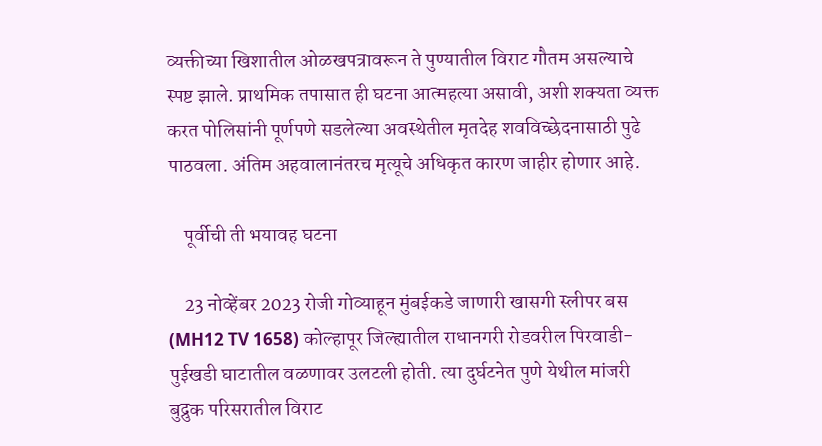व्यक्तीच्या खिशातील ओळखपत्रावरून ते पुण्यातील विराट गौतम असल्याचे स्पष्ट झाले. प्राथमिक तपासात ही घटना आत्महत्या असावी, अशी शक्यता व्यक्त करत पोलिसांनी पूर्णपणे सडलेल्या अवस्थेतील मृतदेह शवविच्छेदनासाठी पुढे पाठवला. अंतिम अहवालानंतरच मृत्यूचे अधिकृत कारण जाहीर होणार आहे.

    पूर्वीची ती भयावह घटना

    23 नोव्हेंबर 2023 रोजी गोव्याहून मुंबईकडे जाणारी खासगी स्लीपर बस (MH12 TV 1658) कोल्हापूर जिल्ह्यातील राधानगरी रोडवरील पिरवाडी-पुईखडी घाटातील वळणावर उलटली होती. त्या दुर्घटनेत पुणे येथील मांजरी बुद्रुक परिसरातील विराट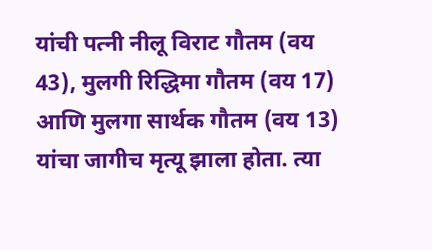यांची पत्नी नीलू विराट गौतम (वय 43), मुलगी रिद्धिमा गौतम (वय 17) आणि मुलगा सार्थक गौतम (वय 13) यांचा जागीच मृत्यू झाला होता. त्या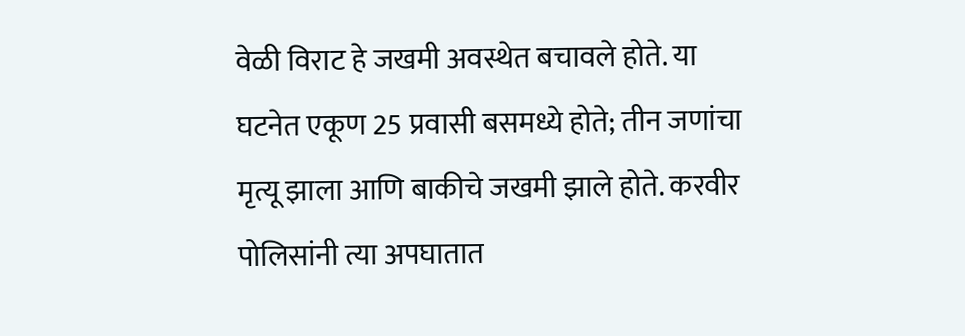वेळी विराट हे जखमी अवस्थेत बचावले होते. या घटनेत एकूण 25 प्रवासी बसमध्ये होते; तीन जणांचा मृत्यू झाला आणि बाकीचे जखमी झाले होते. करवीर पोलिसांनी त्या अपघातात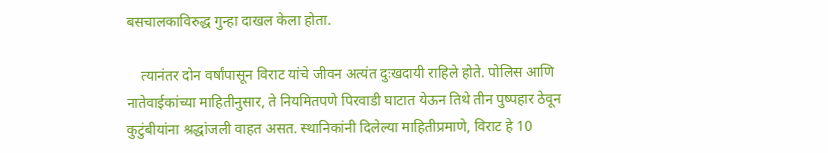बसचालकाविरुद्ध गुन्हा दाखल केला होता.

    त्यानंतर दोन वर्षांपासून विराट यांचे जीवन अत्यंत दुःखदायी राहिले होते. पोलिस आणि नातेवाईकांच्या माहितीनुसार, ते नियमितपणे पिरवाडी घाटात येऊन तिथे तीन पुष्पहार ठेवून कुटुंबीयांना श्रद्धांजली वाहत असत. स्थानिकांनी दिलेल्या माहितीप्रमाणे, विराट हे 10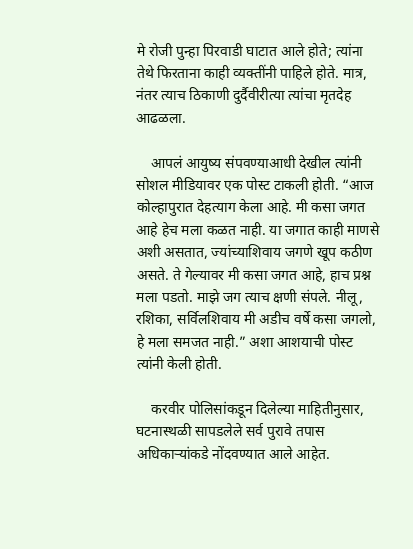मे रोजी पुन्हा पिरवाडी घाटात आले होते; त्यांना तेथे फिरताना काही व्यक्तींनी पाहिले होते. मात्र, नंतर त्याच ठिकाणी दुर्दैवीरीत्या त्यांचा मृतदेह आढळला.

    आपलं आयुष्य संपवण्याआधी देखील त्यांनी सोशल मीडियावर एक पोस्ट टाकली होती. “आज कोल्हापुरात देहत्याग केला आहे. मी कसा जगत आहे हेच मला कळत नाही. या जगात काही माणसे अशी असतात, ज्यांच्याशिवाय जगणे खूप कठीण असते. ते गेल्यावर मी कसा जगत आहे, हाच प्रश्न मला पडतो. माझे जग त्याच क्षणी संपले. नीलू, रशिका, सर्विलशिवाय मी अडीच वर्षे कसा जगलो, हे मला समजत नाही.” अशा आशयाची पोस्ट त्यांनी केली होती.

    करवीर पोलिसांकडून दिलेल्या माहितीनुसार, घटनास्थळी सापडलेले सर्व पुरावे तपास अधिकाऱ्यांकडे नोंदवण्यात आले आहेत.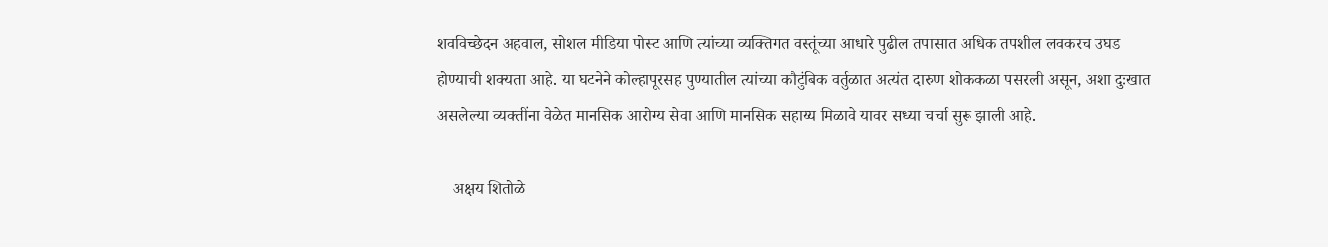शवविच्छेदन अहवाल, सोशल मीडिया पोस्ट आणि त्यांच्या व्यक्तिगत वस्तूंच्या आधारे पुढील तपासात अधिक तपशील लवकरच उघड होण्याची शक्यता आहे. या घटनेने कोल्हापूरसह पुण्यातील त्यांच्या कौटुंबिक वर्तुळात अत्यंत दारुण शोककळा पसरली असून, अशा दुःखात असलेल्या व्यक्तींना वेळेत मानसिक आरोग्य सेवा आणि मानसिक सहाय्य मिळावे यावर सध्या चर्चा सुरू झाली आहे.

    अक्षय शितोळे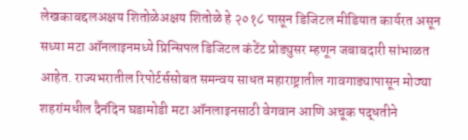लेखकाबद्दलअक्षय शितोळेअक्षय शितोळे हे २०१८ पासून डिजिटल मीडियात कार्यरत असून सध्या मटा ऑनलाइनमध्ये प्रिन्सिपल डिजिटल कंटेंट प्रोड्युसर म्हणून जबाबदारी सांभाळत आहेत. राज्यभरातील रिपोर्टर्ससोबत समन्वय साधत महाराष्ट्रातील गावगाड्यापासून मोठ्या शहरांमधील दैनंदिन घडामोडी मटा ऑनलाइनसाठी वेगवान आणि अचूक पद्धतीने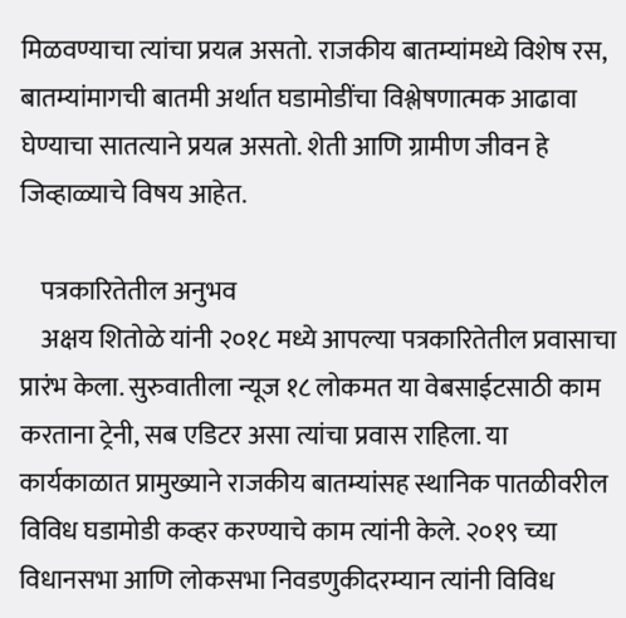मिळवण्याचा त्यांचा प्रयत्न असतो. राजकीय बातम्यांमध्ये विशेष रस, बातम्यांमागची बातमी अर्थात घडामोडींचा विश्लेषणात्मक आढावा घेण्याचा सातत्याने प्रयत्न असतो. शेती आणि ग्रामीण जीवन हे जिव्हाळ्याचे विषय आहेत.

    पत्रकारितेतील अनुभव
    अक्षय शितोळे यांनी २०१८ मध्ये आपल्या पत्रकारितेतील प्रवासाचा प्रारंभ केला. सुरुवातीला न्यूज १८ लोकमत या वेबसाईटसाठी काम करताना ट्रेनी, सब एडिटर असा त्यांचा प्रवास राहिला. या कार्यकाळात प्रामुख्याने राजकीय बातम्यांसह स्थानिक पातळीवरील विविध घडामोडी कव्हर करण्याचे काम त्यांनी केले. २०१९ च्या विधानसभा आणि लोकसभा निवडणुकीदरम्यान त्यांनी विविध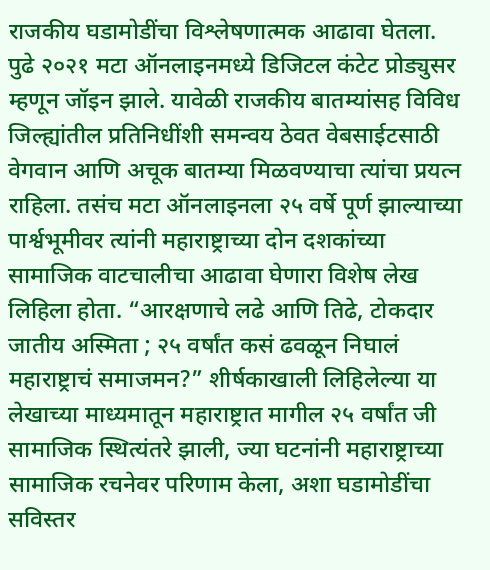राजकीय घडामोडींचा विश्लेषणात्मक आढावा घेतला. पुढे २०२१ मटा ऑनलाइनमध्ये डिजिटल कंटेट प्रोड्युसर म्हणून जॉइन झाले. यावेळी राजकीय बातम्यांसह विविध जिल्ह्यांतील प्रतिनिधींशी समन्वय ठेवत वेबसाईटसाठी वेगवान आणि अचूक बातम्या मिळवण्याचा त्यांचा प्रयत्न राहिला. तसंच मटा ऑनलाइनला २५ वर्षे पूर्ण झाल्याच्या पार्श्वभूमीवर त्यांनी महाराष्ट्राच्या दोन दशकांच्या सामाजिक वाटचालीचा आढावा घेणारा विशेष लेख लिहिला होता. “आरक्षणाचे लढे आणि तिढे, टोकदार जातीय अस्मिता ; २५ वर्षांत कसं ढवळून निघालं महाराष्ट्राचं समाजमन?” शीर्षकाखाली लिहिलेल्या या लेखाच्या माध्यमातून महाराष्ट्रात मागील २५ वर्षांत जी सामाजिक स्थित्यंतरे झाली, ज्या घटनांनी महाराष्ट्राच्या सामाजिक रचनेवर परिणाम केला, अशा घडामोडींचा सविस्तर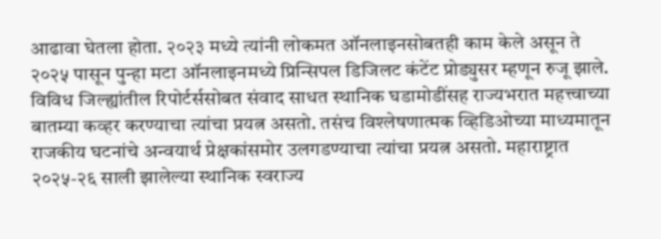आढावा घेतला होता. २०२३ मध्ये त्यांनी लोकमत ऑनलाइनसोबतही काम केले असून ते २०२५ पासून पुन्हा मटा ऑनलाइनमध्ये प्रिन्सिपल डिजिलट कंटेंट प्रोड्युसर म्हणून रुजू झाले. विविध जिल्ह्यांतील रिपोर्टर्ससोबत संवाद साधत स्थानिक घडामोडींसह राज्यभरात महत्त्वाच्या बातम्या कव्हर करण्याचा त्यांचा प्रयत्न असतो. तसंच विश्लेषणात्मक व्हिडिओच्या माध्यमातून राजकीय घटनांचे अन्वयार्थ प्रेक्षकांसमोर उलगडण्याचा त्यांचा प्रयत्न असतो. महाराष्ट्रात २०२५-२६ साली झालेल्या स्थानिक स्वराज्य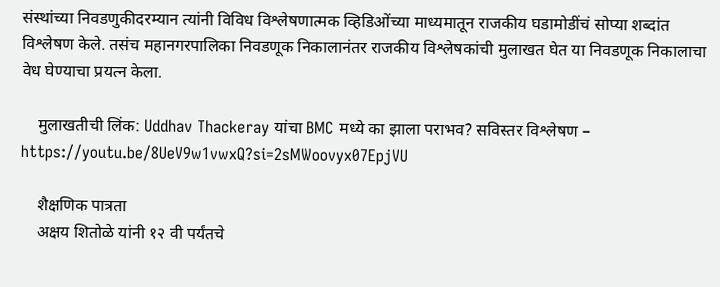संस्थांच्या निवडणुकीदरम्यान त्यांनी विविध विश्लेषणात्मक व्हिडिओंच्या माध्यमातून राजकीय घडामोडींचं सोप्या शब्दांत विश्लेषण केले. तसंच महानगरपालिका निवडणूक निकालानंतर राजकीय विश्लेषकांची मुलाखत घेत या निवडणूक निकालाचा वेध घेण्याचा प्रयत्न केला.

    मुलाखतीची लिंक: Uddhav Thackeray यांचा BMC मध्ये का झाला पराभव? सविस्तर विश्लेषण – https://youtu.be/8UeV9w1vwxQ?si=2sMWoovyx07EpjVU

    शैक्षणिक पात्रता
    अक्षय शितोळे यांनी १२ वी पर्यंतचे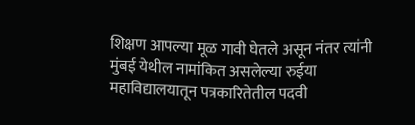शिक्षण आपल्या मूळ गावी घेतले असून नंतर त्यांनी मुंबई येथील नामांकित असलेल्या रुईया महाविद्यालयातून पत्रकारितेतील पदवी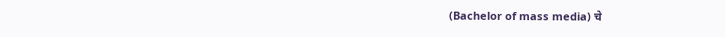(Bachelor of mass media) चे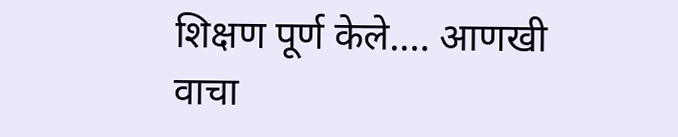शिक्षण पूर्ण केले.… आणखी वाचा